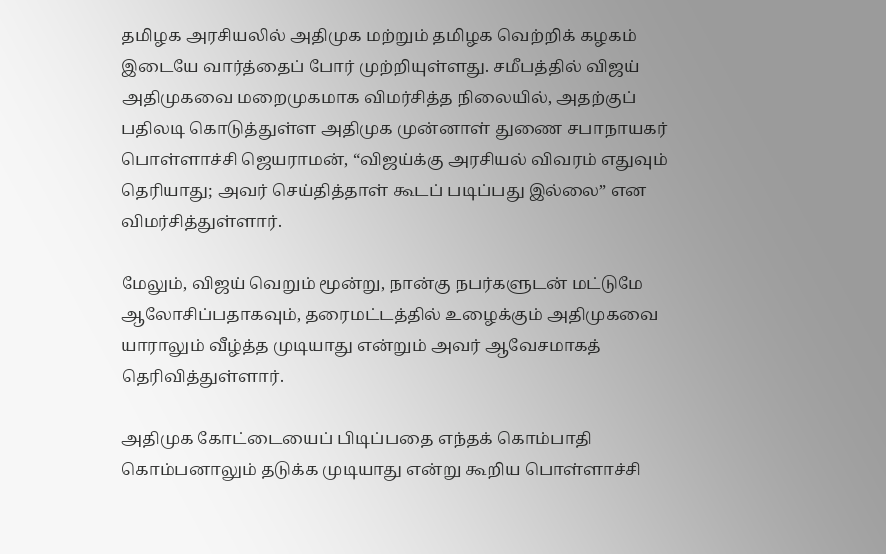தமிழக அரசியலில் அதிமுக மற்றும் தமிழக வெற்றிக் கழகம் இடையே வார்த்தைப் போர் முற்றியுள்ளது. சமீபத்தில் விஜய் அதிமுகவை மறைமுகமாக விமர்சித்த நிலையில், அதற்குப் பதிலடி கொடுத்துள்ள அதிமுக முன்னாள் துணை சபாநாயகர் பொள்ளாச்சி ஜெயராமன், “விஜய்க்கு அரசியல் விவரம் எதுவும் தெரியாது; அவர் செய்தித்தாள் கூடப் படிப்பது இல்லை” என விமர்சித்துள்ளார்.

மேலும், விஜய் வெறும் மூன்று, நான்கு நபர்களுடன் மட்டுமே ஆலோசிப்பதாகவும், தரைமட்டத்தில் உழைக்கும் அதிமுகவை யாராலும் வீழ்த்த முடியாது என்றும் அவர் ஆவேசமாகத் தெரிவித்துள்ளார்.

அதிமுக கோட்டையைப் பிடிப்பதை எந்தக் கொம்பாதி கொம்பனாலும் தடுக்க முடியாது என்று கூறிய பொள்ளாச்சி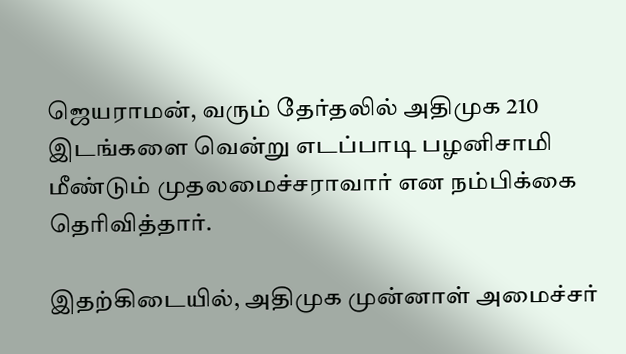ஜெயராமன், வரும் தேர்தலில் அதிமுக 210 இடங்களை வென்று எடப்பாடி பழனிசாமி மீண்டும் முதலமைச்சராவார் என நம்பிக்கை தெரிவித்தார்.

இதற்கிடையில், அதிமுக முன்னாள் அமைச்சர்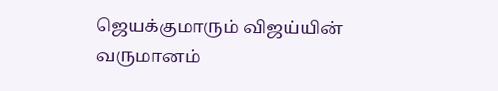ஜெயக்குமாரும் விஜய்யின் வருமானம்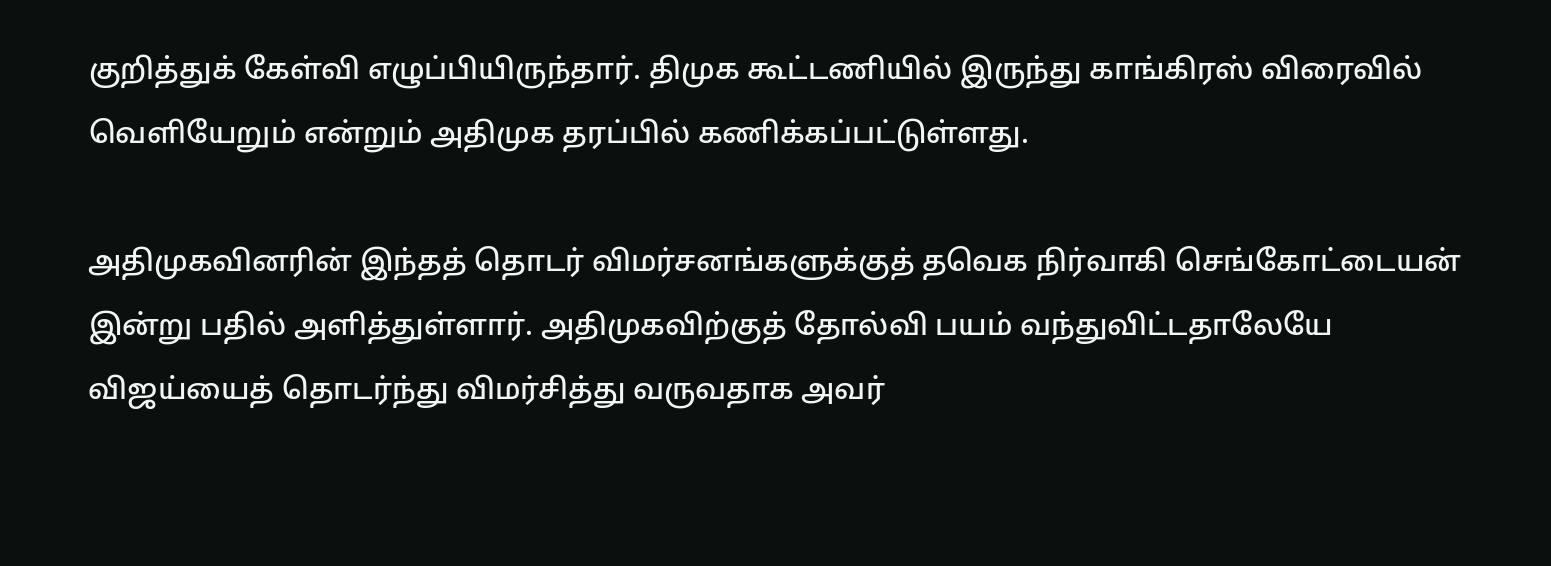குறித்துக் கேள்வி எழுப்பியிருந்தார். திமுக கூட்டணியில் இருந்து காங்கிரஸ் விரைவில் வெளியேறும் என்றும் அதிமுக தரப்பில் கணிக்கப்பட்டுள்ளது.

அதிமுகவினரின் இந்தத் தொடர் விமர்சனங்களுக்குத் தவெக நிர்வாகி செங்கோட்டையன் இன்று பதில் அளித்துள்ளார். அதிமுகவிற்குத் தோல்வி பயம் வந்துவிட்டதாலேயே விஜய்யைத் தொடர்ந்து விமர்சித்து வருவதாக அவர்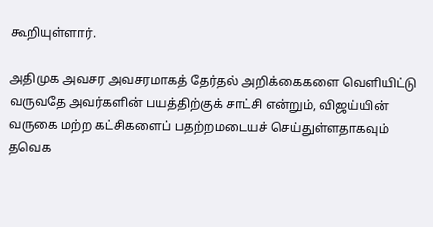கூறியுள்ளார்.

அதிமுக அவசர அவசரமாகத் தேர்தல் அறிக்கைகளை வெளியிட்டு வருவதே அவர்களின் பயத்திற்குக் சாட்சி என்றும், விஜய்யின் வருகை மற்ற கட்சிகளைப் பதற்றமடையச் செய்துள்ளதாகவும் தவெக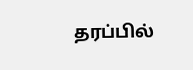தரப்பில்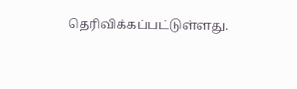தெரிவிக்கப்பட்டுள்ளது.